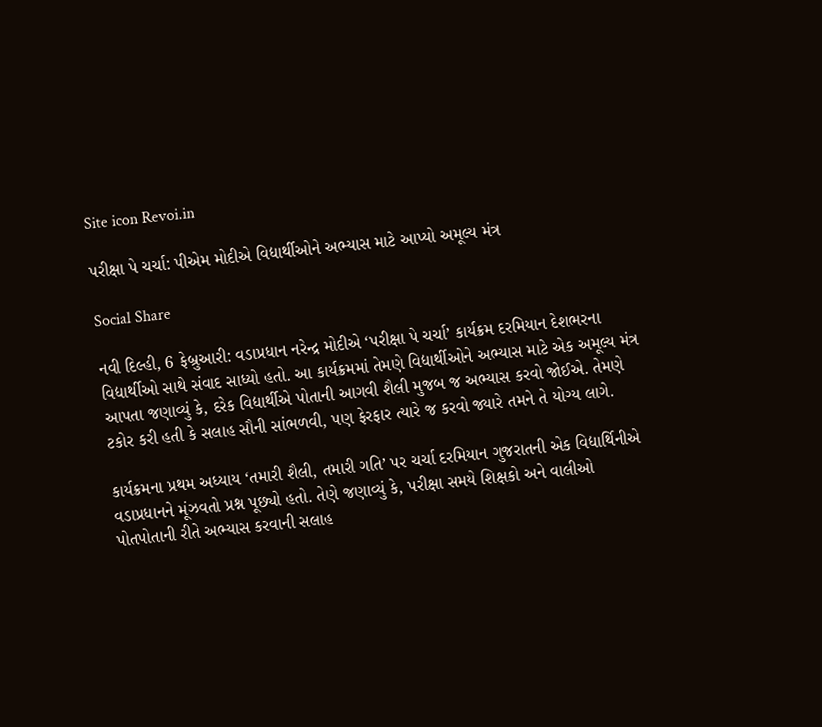Site icon Revoi.in

પરીક્ષા પે ચર્ચા: પીએમ મોદીએ વિદ્યાર્થીઓને અભ્યાસ માટે આપ્યો અમૂલ્ય મંત્ર

Social Share

નવી દિલ્હી, 6 ફેબ્રુઆરી: વડાપ્રધાન નરેન્દ્ર મોદીએ ‘પરીક્ષા પે ચર્ચા’ કાર્યક્રમ દરમિયાન દેશભરના વિદ્યાર્થીઓ સાથે સંવાદ સાધ્યો હતો. આ કાર્યક્રમમાં તેમણે વિદ્યાર્થીઓને અભ્યાસ માટે એક અમૂલ્ય મંત્ર આપતા જણાવ્યું કે, દરેક વિદ્યાર્થીએ પોતાની આગવી શૈલી મુજબ જ અભ્યાસ કરવો જોઈએ. તેમણે ટકોર કરી હતી કે સલાહ સૌની સાંભળવી, પણ ફેરફાર ત્યારે જ કરવો જ્યારે તમને તે યોગ્ય લાગે.

કાર્યક્રમના પ્રથમ અધ્યાય ‘તમારી શૈલી, તમારી ગતિ’ પર ચર્ચા દરમિયાન ગુજરાતની એક વિદ્યાર્થિનીએ વડાપ્રધાનને મૂંઝવતો પ્રશ્ન પૂછ્યો હતો. તેણે જણાવ્યું કે, પરીક્ષા સમયે શિક્ષકો અને વાલીઓ પોતપોતાની રીતે અભ્યાસ કરવાની સલાહ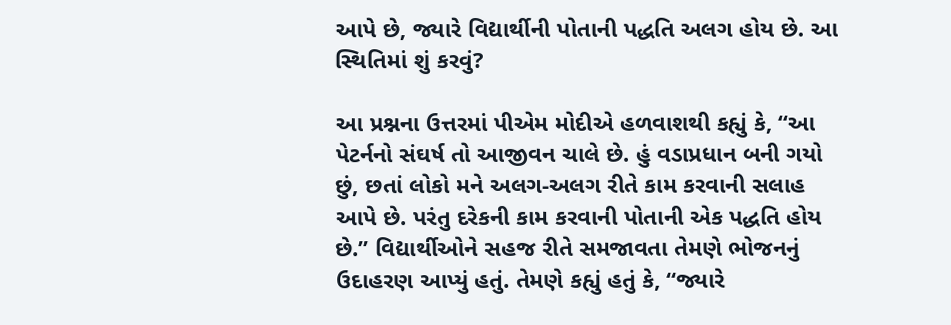આપે છે, જ્યારે વિદ્યાર્થીની પોતાની પદ્ધતિ અલગ હોય છે. આ સ્થિતિમાં શું કરવું?

આ પ્રશ્નના ઉત્તરમાં પીએમ મોદીએ હળવાશથી કહ્યું કે, “આ પેટર્નનો સંઘર્ષ તો આજીવન ચાલે છે. હું વડાપ્રધાન બની ગયો છું, છતાં લોકો મને અલગ-અલગ રીતે કામ કરવાની સલાહ આપે છે. પરંતુ દરેકની કામ કરવાની પોતાની એક પદ્ધતિ હોય છે.” વિદ્યાર્થીઓને સહજ રીતે સમજાવતા તેમણે ભોજનનું ઉદાહરણ આપ્યું હતું. તેમણે કહ્યું હતું કે, “જ્યારે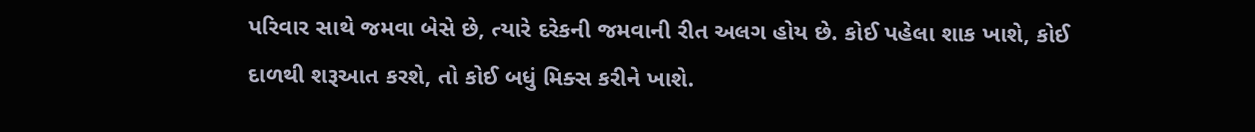પરિવાર સાથે જમવા બેસે છે, ત્યારે દરેકની જમવાની રીત અલગ હોય છે. કોઈ પહેલા શાક ખાશે, કોઈ દાળથી શરૂઆત કરશે, તો કોઈ બધું મિક્સ કરીને ખાશે.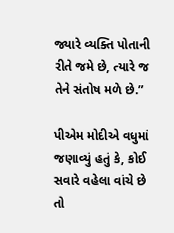જ્યારે વ્યક્તિ પોતાની રીતે જમે છે, ત્યારે જ તેને સંતોષ મળે છે.”

પીએમ મોદીએ વધુમાં જણાવ્યું હતું કે, કોઈ સવારે વહેલા વાંચે છે તો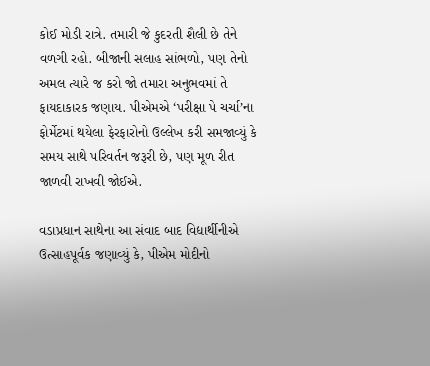કોઈ મોડી રાત્રે. તમારી જે કુદરતી શૈલી છે તેને વળગી રહો. બીજાની સલાહ સાંભળો, પણ તેનો અમલ ત્યારે જ કરો જો તમારા અનુભવમાં તે ફાયદાકારક જણાય. પીએમએ ‘પરીક્ષા પે ચર્ચા’ના ફોર્મેટમાં થયેલા ફેરફારોનો ઉલ્લેખ કરી સમજાવ્યું કે સમય સાથે પરિવર્તન જરૂરી છે, પણ મૂળ રીત જાળવી રાખવી જોઈએ.

વડાપ્રધાન સાથેના આ સંવાદ બાદ વિદ્યાર્થીનીએ ઉત્સાહપૂર્વક જણાવ્યું કે, પીએમ મોદીનો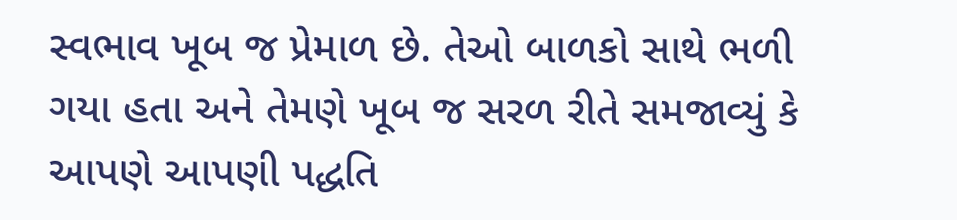સ્વભાવ ખૂબ જ પ્રેમાળ છે. તેઓ બાળકો સાથે ભળી ગયા હતા અને તેમણે ખૂબ જ સરળ રીતે સમજાવ્યું કે આપણે આપણી પદ્ધતિ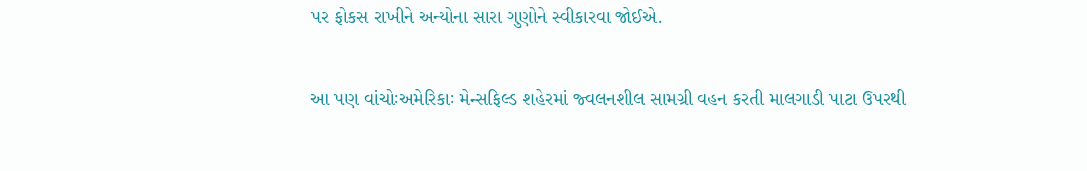પર ફોકસ રાખીને અન્યોના સારા ગુણોને સ્વીકારવા જોઈએ.

આ પણ વાંચોઃઅમેરિકાઃ મેન્સફિલ્ડ શહેરમાં જ્વલનશીલ સામગ્રી વહન કરતી માલગાડી પાટા ઉપરથી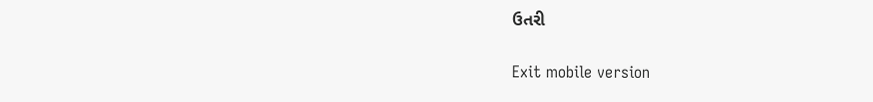ઉતરી

Exit mobile version